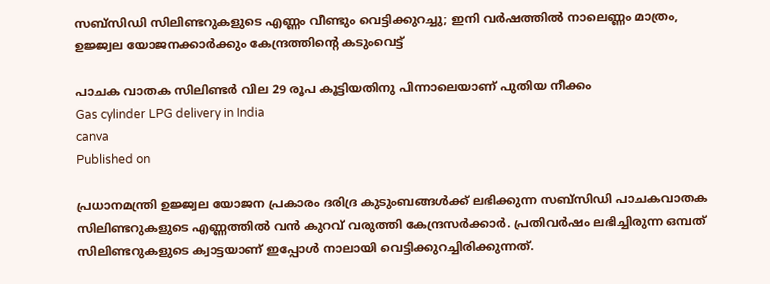സബ്സിഡി സിലിണ്ടറുകളുടെ എണ്ണം വീണ്ടും വെട്ടിക്കുറച്ചു; ഇനി വര്‍ഷത്തില്‍ നാലെണ്ണം മാത്രം, ഉജ്ജ്വല യോജനക്കാര്‍ക്കും കേന്ദ്രത്തിന്റെ കടുംവെട്ട്

പാചക വാതക സിലിണ്ടര്‍ വില 29 രൂപ കൂട്ടിയതിനു പിന്നാലെയാണ് പുതിയ നീക്കം
Gas cylinder LPG delivery in India
canva
Published on

പ്രധാനമന്ത്രി ഉജ്ജ്വല യോജന പ്രകാരം ദരിദ്ര കുടുംബങ്ങള്‍ക്ക് ലഭിക്കുന്ന സബ്‌സിഡി പാചകവാതക സിലിണ്ടറുകളുടെ എണ്ണത്തില്‍ വന്‍ കുറവ് വരുത്തി കേന്ദ്രസര്‍ക്കാര്‍. പ്രതിവര്‍ഷം ലഭിച്ചിരുന്ന ഒമ്പത് സിലിണ്ടറുകളുടെ ക്വാട്ടയാണ് ഇപ്പോള്‍ നാലായി വെട്ടിക്കുറച്ചിരിക്കുന്നത്.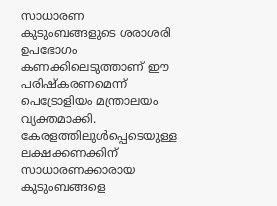സാധാരണ കുടുംബങ്ങളുടെ ശരാശരി ഉപഭോഗം കണക്കിലെടുത്താണ് ഈ പരിഷ്‌കരണമെന്ന് പെട്രോളിയം മന്ത്രാലയം വ്യക്തമാക്കി. കേരളത്തിലുള്‍പ്പെടെയുള്ള ലക്ഷക്കണക്കിന് സാധാരണക്കാരായ കുടുംബങ്ങളെ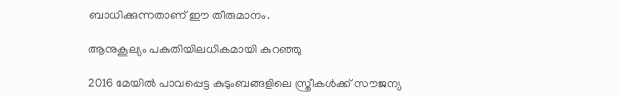ബാധിക്കുന്നതാണ് ഈ തീരുമാനം.

ആനുകൂല്യം പകുതിയിലധികമായി കുറഞ്ഞു

2016 മേയില്‍ പാവപ്പെട്ട കുടുംബങ്ങളിലെ സ്ത്രീകള്‍ക്ക് സൗജന്യ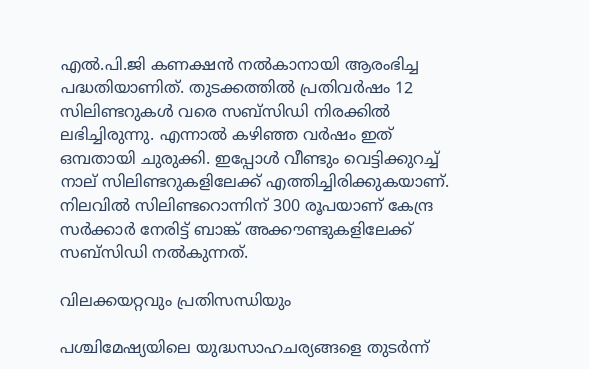എല്‍.പി.ജി കണക്ഷന്‍ നല്‍കാനായി ആരംഭിച്ച പദ്ധതിയാണിത്. തുടക്കത്തില്‍ പ്രതിവര്‍ഷം 12 സിലിണ്ടറുകള്‍ വരെ സബ്സിഡി നിരക്കില്‍ ലഭിച്ചിരുന്നു. എന്നാല്‍ കഴിഞ്ഞ വര്‍ഷം ഇത് ഒമ്പതായി ചുരുക്കി. ഇപ്പോള്‍ വീണ്ടും വെട്ടിക്കുറച്ച് നാല് സിലിണ്ടറുകളിലേക്ക് എത്തിച്ചിരിക്കുകയാണ്. നിലവില്‍ സിലിണ്ടറൊന്നിന് 300 രൂപയാണ് കേന്ദ്ര സര്‍ക്കാര്‍ നേരിട്ട് ബാങ്ക് അക്കൗണ്ടുകളിലേക്ക് സബ്സിഡി നല്‍കുന്നത്.

വിലക്കയറ്റവും പ്രതിസന്ധിയും

പശ്ചിമേഷ്യയിലെ യുദ്ധസാഹചര്യങ്ങളെ തുടര്‍ന്ന്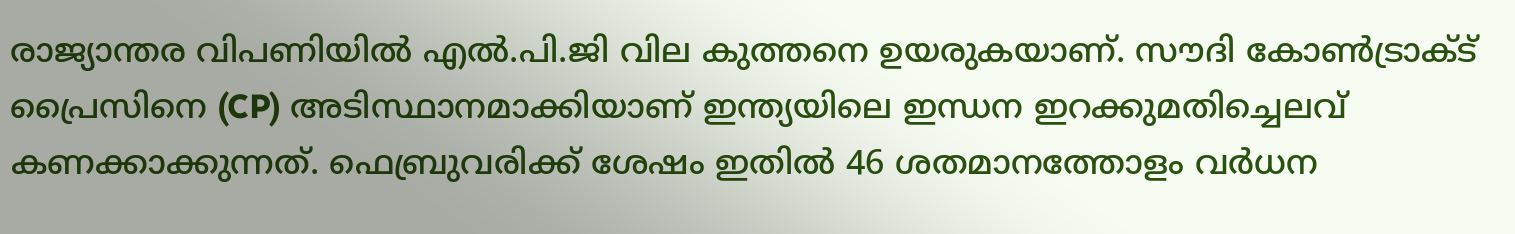രാജ്യാന്തര വിപണിയില്‍ എല്‍.പി.ജി വില കുത്തനെ ഉയരുകയാണ്. സൗദി കോണ്‍ട്രാക്ട് പ്രൈസിനെ (CP) അടിസ്ഥാനമാക്കിയാണ് ഇന്ത്യയിലെ ഇന്ധന ഇറക്കുമതിച്ചെലവ് കണക്കാക്കുന്നത്. ഫെബ്രുവരിക്ക് ശേഷം ഇതില്‍ 46 ശതമാനത്തോളം വര്‍ധന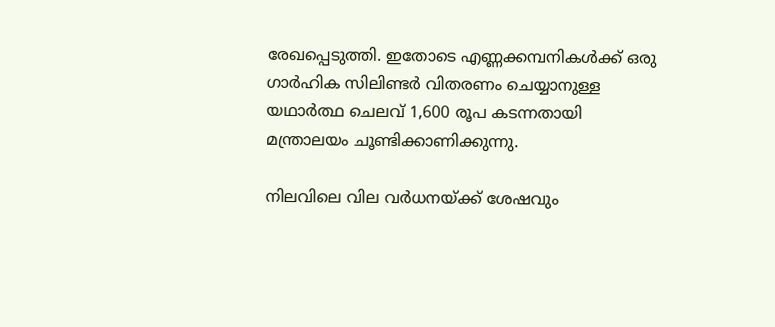രേഖപ്പെടുത്തി. ഇതോടെ എണ്ണക്കമ്പനികള്‍ക്ക് ഒരു ഗാര്‍ഹിക സിലിണ്ടര്‍ വിതരണം ചെയ്യാനുള്ള യഥാര്‍ത്ഥ ചെലവ് 1,600 രൂപ കടന്നതായി മന്ത്രാലയം ചൂണ്ടിക്കാണിക്കുന്നു.

നിലവിലെ വില വര്‍ധനയ്ക്ക് ശേഷവും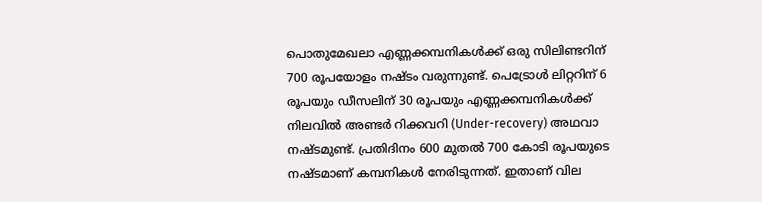പൊതുമേഖലാ എണ്ണക്കമ്പനികള്‍ക്ക് ഒരു സിലിണ്ടറിന് 700 രൂപയോളം നഷ്ടം വരുന്നുണ്ട്. പെട്രോള്‍ ലിറ്ററിന് 6 രൂപയും ഡീസലിന് 30 രൂപയും എണ്ണക്കമ്പനികള്‍ക്ക് നിലവില്‍ അണ്ടര്‍ റിക്കവറി (Under-recovery) അഥവാ നഷ്ടമുണ്ട്. പ്രതിദിനം 600 മുതല്‍ 700 കോടി രൂപയുടെ നഷ്ടമാണ് കമ്പനികള്‍ നേരിടുന്നത്. ഇതാണ് വില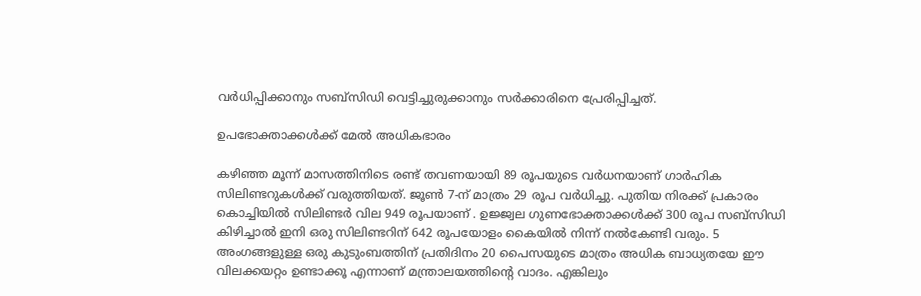വര്‍ധിപ്പിക്കാനും സബ്സിഡി വെട്ടിച്ചുരുക്കാനും സര്‍ക്കാരിനെ പ്രേരിപ്പിച്ചത്.

ഉപഭോക്താക്കള്‍ക്ക് മേല്‍ അധികഭാരം

കഴിഞ്ഞ മൂന്ന് മാസത്തിനിടെ രണ്ട് തവണയായി 89 രൂപയുടെ വര്‍ധനയാണ് ഗാര്‍ഹിക സിലിണ്ടറുകള്‍ക്ക് വരുത്തിയത്. ജൂണ്‍ 7-ന് മാത്രം 29 രൂപ വര്‍ധിച്ചു. പുതിയ നിരക്ക് പ്രകാരം കൊച്ചിയില്‍ സിലിണ്ടര്‍ വില 949 രൂപയാണ് . ഉജ്ജ്വല ഗുണഭോക്താക്കള്‍ക്ക് 300 രൂപ സബ്സിഡി കിഴിച്ചാല്‍ ഇനി ഒരു സിലിണ്ടറിന് 642 രൂപയോളം കൈയില്‍ നിന്ന് നല്‍കേണ്ടി വരും. 5 അംഗങ്ങളുള്ള ഒരു കുടുംബത്തിന് പ്രതിദിനം 20 പൈസയുടെ മാത്രം അധിക ബാധ്യതയേ ഈ വിലക്കയറ്റം ഉണ്ടാക്കൂ എന്നാണ് മന്ത്രാലയത്തിന്റെ വാദം. എങ്കിലും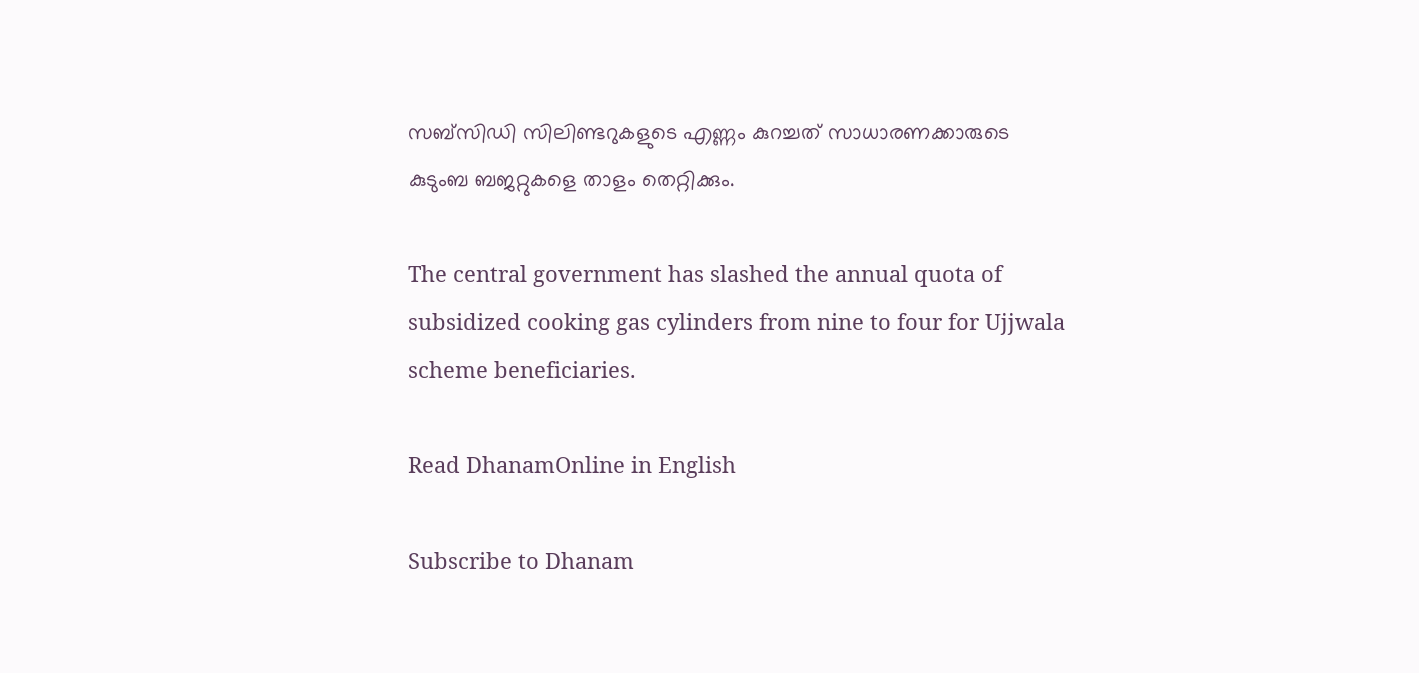സബ്സിഡി സിലിണ്ടറുകളുടെ എണ്ണം കുറച്ചത് സാധാരണക്കാരുടെ കുടുംബ ബജറ്റുകളെ താളം തെറ്റിക്കും.

The central government has slashed the annual quota of subsidized cooking gas cylinders from nine to four for Ujjwala scheme beneficiaries.

Read DhanamOnline in English

Subscribe to Dhanam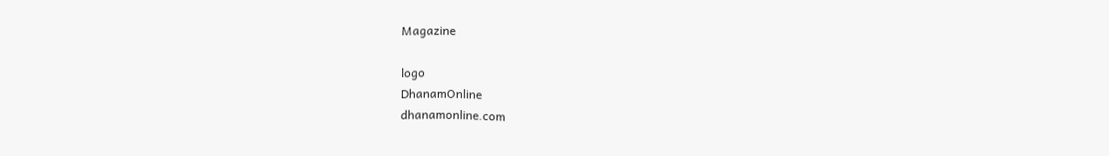Magazine

logo
DhanamOnline
dhanamonline.com